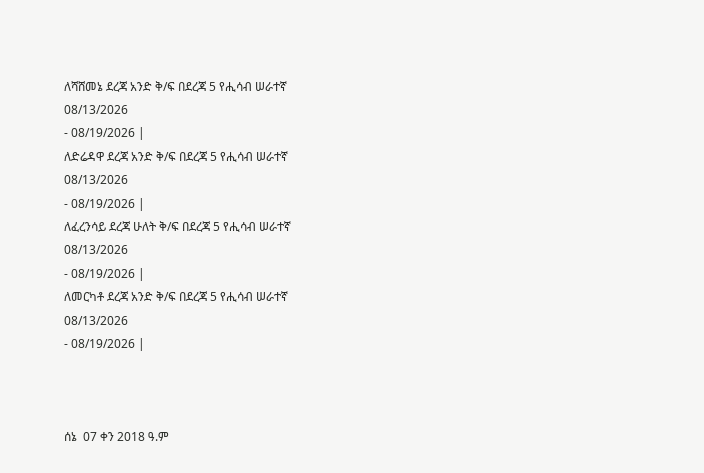ለሻሸመኔ ደረጃ አንድ ቅ/ፍ በደረጃ 5 የሒሳብ ሠራተኛ
08/13/2026
- 08/19/2026 |
ለድሬዳዋ ደረጃ አንድ ቅ/ፍ በደረጃ 5 የሒሳብ ሠራተኛ
08/13/2026
- 08/19/2026 |
ለፈረንሳይ ደረጃ ሁለት ቅ/ፍ በደረጃ 5 የሒሳብ ሠራተኛ
08/13/2026
- 08/19/2026 |
ለመርካቶ ደረጃ አንድ ቅ/ፍ በደረጃ 5 የሒሳብ ሠራተኛ
08/13/2026
- 08/19/2026 |



ሰኔ  07 ቀን 2018 ዓ.ም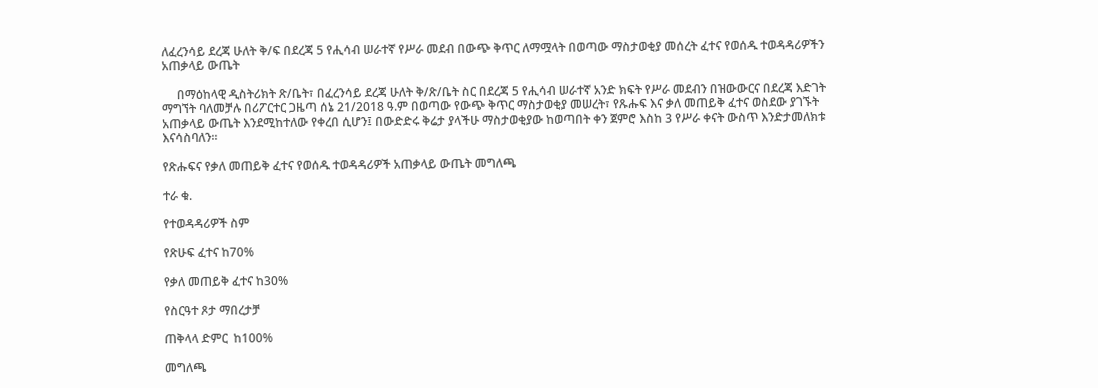ለፈረንሳይ ደረጃ ሁለት ቅ/ፍ በደረጃ 5 የሒሳብ ሠራተኛ የሥራ መደብ በውጭ ቅጥር ለማሟላት በወጣው ማስታወቂያ መሰረት ፈተና የወሰዱ ተወዳዳሪዎችን አጠቃላይ ውጤት

     በማዕከላዊ ዲስትሪክት ጽ/ቤት፣ በፈረንሳይ ደረጃ ሁለት ቅ/ጽ/ቤት ስር በደረጃ 5 የሒሳብ ሠራተኛ አንድ ክፍት የሥራ መደብን በዝውውርና በደረጃ እድገት ማግኘት ባለመቻሉ በሪፖርተር ጋዜጣ ሰኔ 21/2018 ዓ.ም በወጣው የውጭ ቅጥር ማስታወቂያ መሠረት፣ የጹሑፍ እና ቃለ መጠይቅ ፈተና ወስደው ያገኙት አጠቃላይ ውጤት እንደሚከተለው የቀረበ ሲሆን፤ በውድድሩ ቅሬታ ያላችሁ ማስታወቂያው ከወጣበት ቀን ጀምሮ እስከ 3 የሥራ ቀናት ውስጥ እንድታመለክቱ እናሳስባለን፡፡

የጽሑፍና የቃለ መጠይቅ ፈተና የወሰዱ ተወዳዳሪዎች አጠቃላይ ውጤት መግለጫ

ተራ ቁ.

የተወዳዳሪዎች ስም

የጽሁፍ ፈተና ከ70%

የቃለ መጠይቅ ፈተና ከ30%

የስርዓተ ጾታ ማበረታቻ

ጠቅላላ ድምር  ከ100%

መግለጫ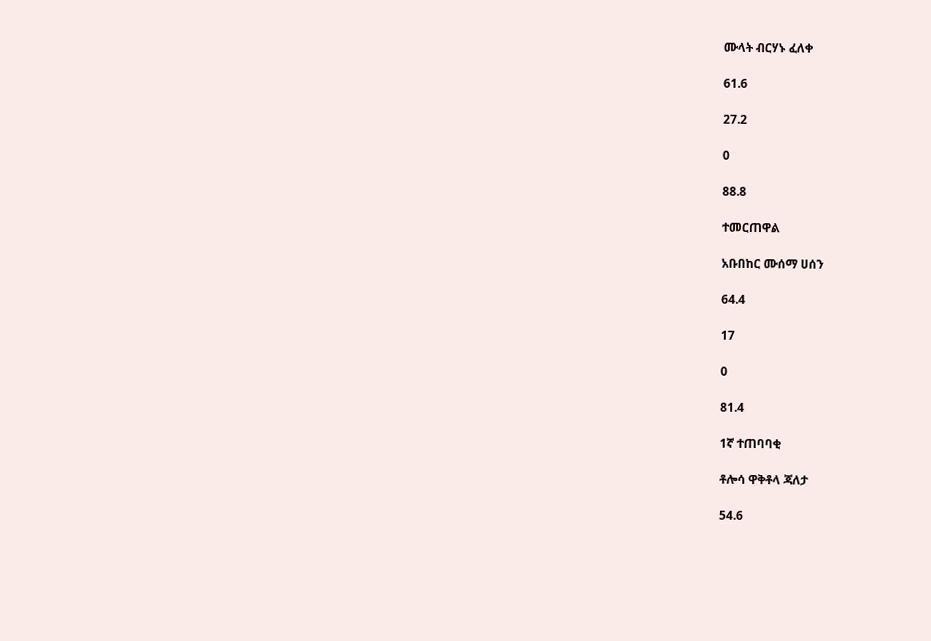ሙላት ብርሃኑ ፈለቀ

61.6

27.2

0

88.8

ተመርጠዋል

አቡበከር ሙሰማ ሀሰን

64.4

17

0

81.4

1ኛ ተጠባባቂ

ቶሎሳ ዋቅቶላ ጃለታ

54.6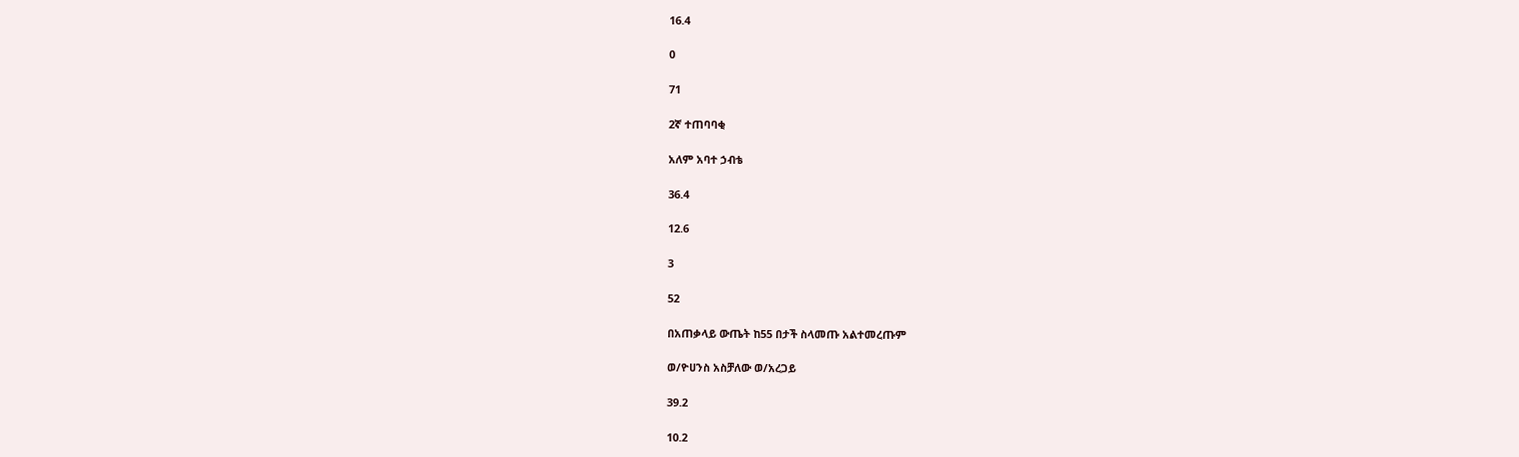16.4

0

71

2ኛ ተጠባባቂ

አለም አባተ ኃብቴ

36.4

12.6

3

52

በአጠቃላይ ውጤት ከ55 በታች ስላመጡ አልተመረጡም

ወ/ዮሀንስ አስቻለው ወ/አረጋይ

39.2

10.2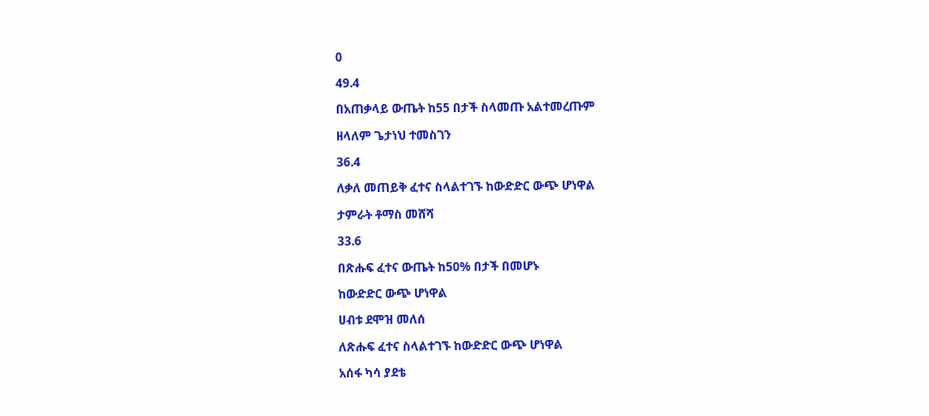0

49.4

በአጠቃላይ ውጤት ከ55 በታች ስላመጡ አልተመረጡም

ዘላለም ጌታነህ ተመስገን

36.4

ለቃለ መጠይቅ ፈተና ስላልተገኙ ከውድድር ውጭ ሆነዋል

ታምራት ቶማስ መሸሻ

33.6

በጽሑፍ ፈተና ውጤት ከ50% በታች በመሆኑ

ከውድድር ውጭ ሆነዋል

ሀብቱ ደሞዝ መለሰ

ለጽሑፍ ፈተና ስላልተገኙ ከውድድር ውጭ ሆነዋል

አሰፋ ካሳ ያደቴ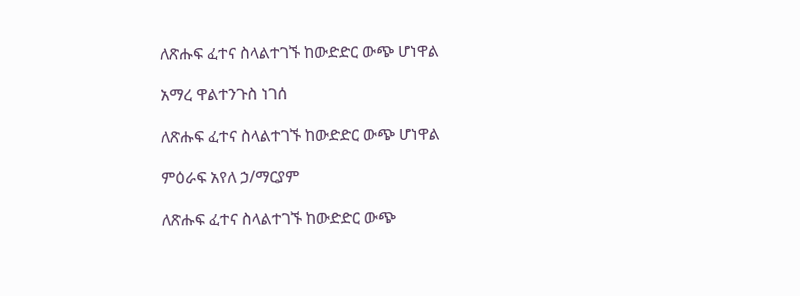ለጽሑፍ ፈተና ስላልተገኙ ከውድድር ውጭ ሆነዋል

አማረ ዋልተንጉስ ነገሰ

ለጽሑፍ ፈተና ስላልተገኙ ከውድድር ውጭ ሆነዋል

ምዕራፍ አየለ ኃ/ማርያም

ለጽሑፍ ፈተና ስላልተገኙ ከውድድር ውጭ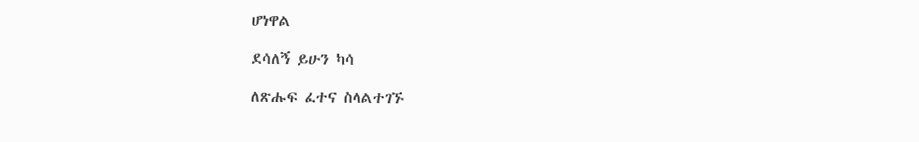ሆነዋል

ደሳለኝ ይሁን ካሳ

ለጽሑፍ ፈተና ስላልተገኙ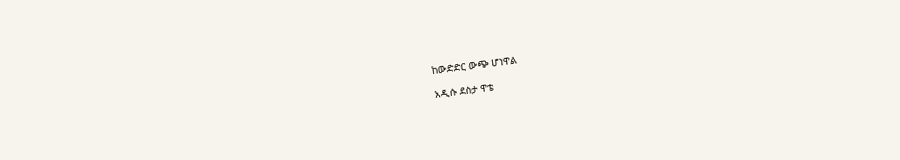ከውድድር ውጭ ሆነዋል

አዲሱ ደስታ ዋቴ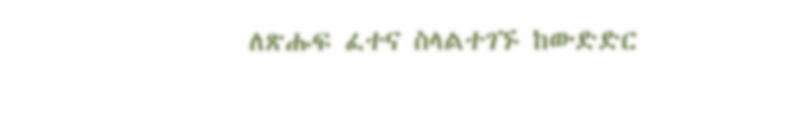ለጽሑፍ ፈተና ስላልተገኙ ከውድድር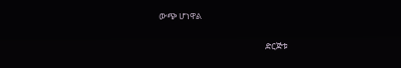ውጭ ሆነዋል

                                                     ድርጅቱ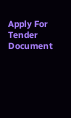Apply For Tender Document